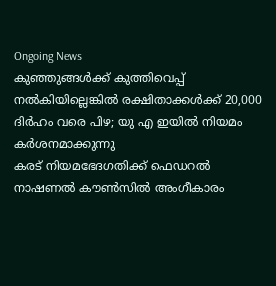Ongoing News
കുഞ്ഞുങ്ങൾക്ക് കുത്തിവെപ്പ് നൽകിയില്ലെങ്കിൽ രക്ഷിതാക്കൾക്ക് 20,000 ദിർഹം വരെ പിഴ; യു എ ഇയിൽ നിയമം കർശനമാക്കുന്നു
കരട് നിയമഭേദഗതിക്ക് ഫെഡറൽ നാഷണൽ കൗൺസിൽ അംഗീകാരം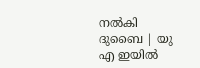നൽകി
ദുബൈ | യു എ ഇയിൽ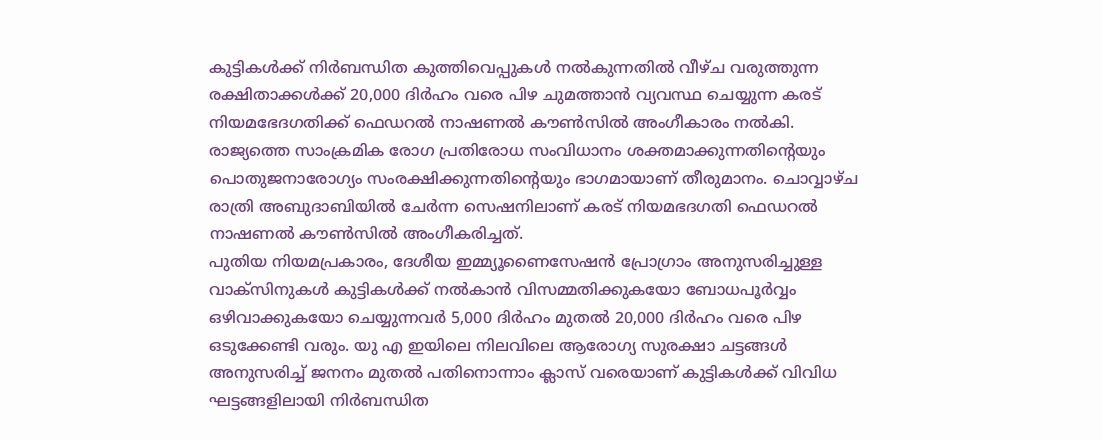കുട്ടികൾക്ക് നിർബന്ധിത കുത്തിവെപ്പുകൾ നൽകുന്നതിൽ വീഴ്ച വരുത്തുന്ന രക്ഷിതാക്കൾക്ക് 20,000 ദിർഹം വരെ പിഴ ചുമത്താൻ വ്യവസ്ഥ ചെയ്യുന്ന കരട് നിയമഭേദഗതിക്ക് ഫെഡറൽ നാഷണൽ കൗൺസിൽ അംഗീകാരം നൽകി. രാജ്യത്തെ സാംക്രമിക രോഗ പ്രതിരോധ സംവിധാനം ശക്തമാക്കുന്നതിന്റെയും പൊതുജനാരോഗ്യം സംരക്ഷിക്കുന്നതിന്റെയും ഭാഗമായാണ് തീരുമാനം. ചൊവ്വാഴ്ച രാത്രി അബുദാബിയിൽ ചേർന്ന സെഷനിലാണ് കരട് നിയമഭദഗതി ഫെഡറൽ നാഷണൽ കൗൺസിൽ അംഗീകരിച്ചത്.
പുതിയ നിയമപ്രകാരം, ദേശീയ ഇമ്മ്യൂണൈസേഷൻ പ്രോഗ്രാം അനുസരിച്ചുള്ള വാക്സിനുകൾ കുട്ടികൾക്ക് നൽകാൻ വിസമ്മതിക്കുകയോ ബോധപൂർവ്വം ഒഴിവാക്കുകയോ ചെയ്യുന്നവർ 5,000 ദിർഹം മുതൽ 20,000 ദിർഹം വരെ പിഴ ഒടുക്കേണ്ടി വരും. യു എ ഇയിലെ നിലവിലെ ആരോഗ്യ സുരക്ഷാ ചട്ടങ്ങൾ അനുസരിച്ച് ജനനം മുതൽ പതിനൊന്നാം ക്ലാസ് വരെയാണ് കുട്ടികൾക്ക് വിവിധ ഘട്ടങ്ങളിലായി നിർബന്ധിത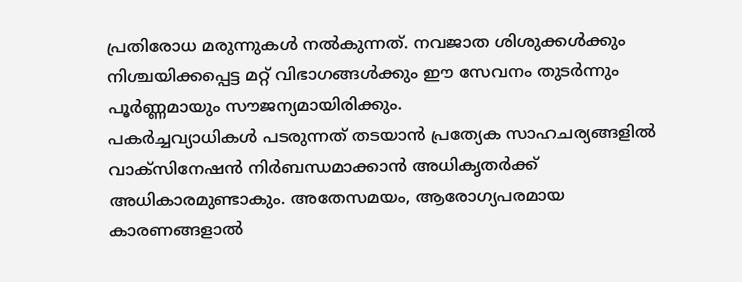പ്രതിരോധ മരുന്നുകൾ നൽകുന്നത്. നവജാത ശിശുക്കൾക്കും നിശ്ചയിക്കപ്പെട്ട മറ്റ് വിഭാഗങ്ങൾക്കും ഈ സേവനം തുടർന്നും പൂർണ്ണമായും സൗജന്യമായിരിക്കും.
പകർച്ചവ്യാധികൾ പടരുന്നത് തടയാൻ പ്രത്യേക സാഹചര്യങ്ങളിൽ വാക്സിനേഷൻ നിർബന്ധമാക്കാൻ അധികൃതർക്ക് അധികാരമുണ്ടാകും. അതേസമയം, ആരോഗ്യപരമായ കാരണങ്ങളാൽ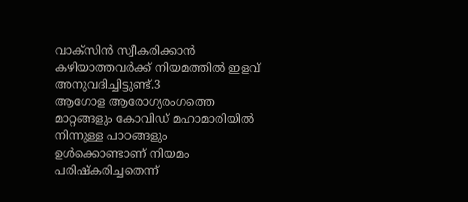വാക്സിൻ സ്വീകരിക്കാൻ കഴിയാത്തവർക്ക് നിയമത്തിൽ ഇളവ് അനുവദിച്ചിട്ടുണ്ട്.3
ആഗോള ആരോഗ്യരംഗത്തെ മാറ്റങ്ങളും കോവിഡ് മഹാമാരിയിൽ നിന്നുള്ള പാഠങ്ങളും ഉൾക്കൊണ്ടാണ് നിയമം പരിഷ്കരിച്ചതെന്ന്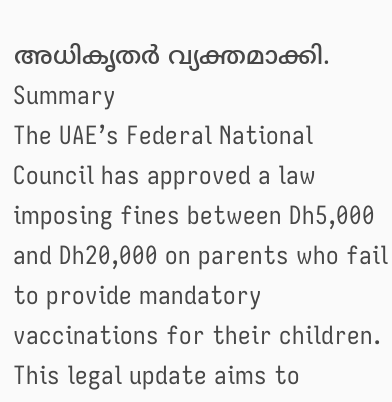അധികൃതർ വ്യക്തമാക്കി.
Summary
The UAE’s Federal National Council has approved a law imposing fines between Dh5,000 and Dh20,000 on parents who fail to provide mandatory vaccinations for their children. This legal update aims to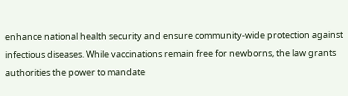enhance national health security and ensure community-wide protection against infectious diseases. While vaccinations remain free for newborns, the law grants authorities the power to mandate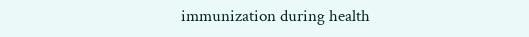immunization during health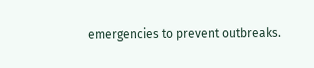emergencies to prevent outbreaks.